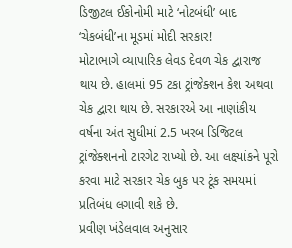ડિજીટલ ઈકોનોમી માટે ‘નોટબંધી’ બાદ ‘ચેકબંધી’ના મૂડમાં મોદી સરકાર!
મોટાભાગે વ્યાપારિક લેવડ દેવળ ચેક દ્વારાજ થાય છે. હાલમાં 95 ટકા ટ્રાંજેક્શન કેશ અથવા ચેક દ્વારા થાય છે. સરકારએ આ નાણાંકીય વર્ષના અંત સુધીમાં 2.5 ખરબ ડિજિટલ ટ્રાંજેક્શનનો ટારગેટ રાખ્યો છે. આ લક્ષ્યાંકને પૂરો કરવા માટે સરકાર ચેક બુક પર ટૂંક સમયમાં પ્રતિબંધ લગાવી શકે છે.
પ્રવીણ ખંડેલવાલ અનુસાર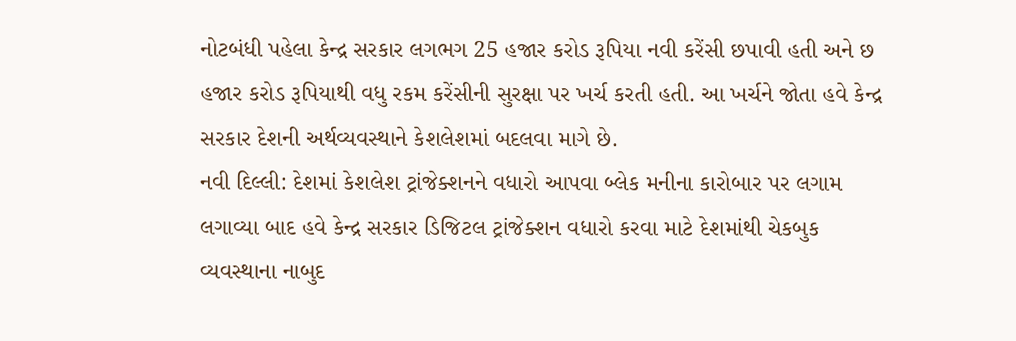નોટબંધી પહેલા કેન્દ્ર સરકાર લગભગ 25 હજાર કરોડ રૂપિયા નવી કરેંસી છપાવી હતી અને છ હજાર કરોડ રૂપિયાથી વધુ રકમ કરેંસીની સુરક્ષા પર ખર્ચ કરતી હતી. આ ખર્ચને જોતા હવે કેન્દ્ર સરકાર દેશની અર્થવ્યવસ્થાને કેશલેશમાં બદલવા માગે છે.
નવી દિલ્લી: દેશમાં કેશલેશ ટ્રાંજેક્શનને વધારો આપવા બ્લેક મનીના કારોબાર પર લગામ લગાવ્યા બાદ હવે કેન્દ્ર સરકાર ડિજિટલ ટ્રાંજેક્શન વધારો કરવા માટે દેશમાંથી ચેકબુક વ્યવસ્થાના નાબુદ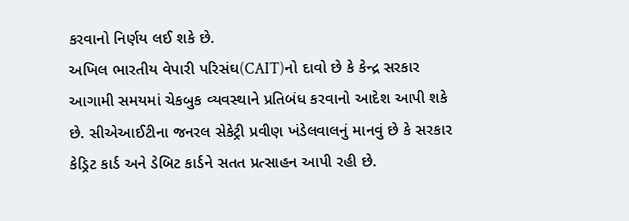કરવાનો નિર્ણય લઈ શકે છે.
અખિલ ભારતીય વેપારી પરિસંઘ(CAIT)નો દાવો છે કે કેન્દ્ર સરકાર આગામી સમયમાં ચેકબુક વ્યવસ્થાને પ્રતિબંધ કરવાનો આદેશ આપી શકે છે. સીએઆઈટીના જનરલ સેકેટ્રી પ્રવીણ ખંડેલવાલનું માનવું છે કે સરકાર કેડ્રિટ કાર્ડ અને ડેબિટ કાર્ડને સતત પ્રત્સાહન આપી રહી છે.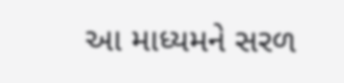આ માધ્યમને સરળ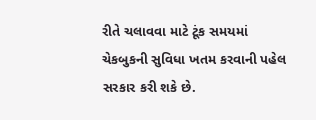રીતે ચલાવવા માટે ટૂંક સમયમાં ચેકબુકની સુવિધા ખતમ કરવાની પહેલ સરકાર કરી શકે છે.